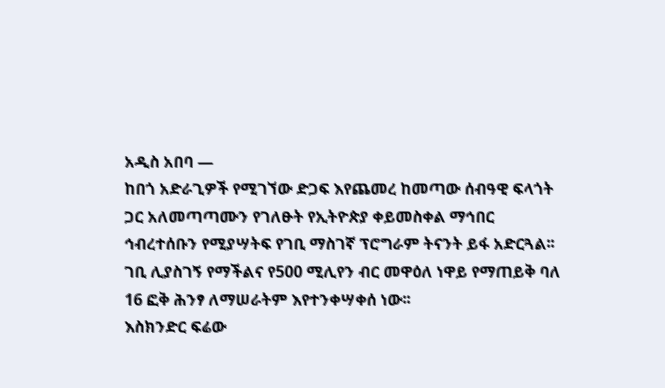አዲስ አበባ —
ከበጎ አድራጊዎች የሚገኘው ድጋፍ እየጨመረ ከመጣው ሰብዓዊ ፍላጎት ጋር አለመጣጣሙን የገለፁት የኢትዮጵያ ቀይመስቀል ማኅበር ኅብረተሰቡን የሚያሣትፍ የገቢ ማስገኛ ፕሮግራም ትናንት ይፋ አድርጓል፡፡
ገቢ ሊያስገኝ የማችልና የ500 ሚሊየን ብር መዋዕለ ነዋይ የማጠይቅ ባለ 16 ፎቅ ሕንፃ ለማሠራትም እየተንቀሣቀሰ ነው፡፡
እስክንድር ፍሬው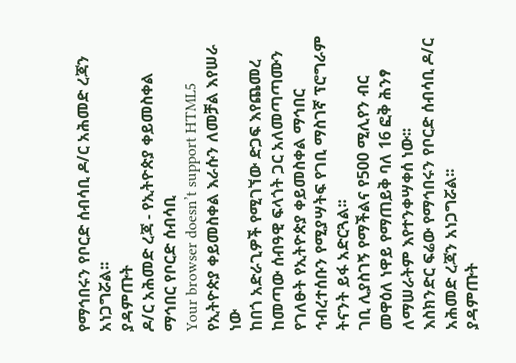የማኅበሩን የቦርድ ሰብሳቢ ዶ/ር አሕመድ ረጃን አነጋግሯል፡፡
ያዳምጡት
ዶ/ር አሕመድ ረጃ - የኢትዮጵያ ቀይመስቀል ማኅበር የቦርድ ሰብሳቢ
Your browser doesn’t support HTML5
የኢትዮጵያ ቀይመስቀል እራሱን ለመቻል እየሠራ ነው
ከበጎ አድራጊዎች የሚገኘው ድጋፍ እየጨመረ ከመጣው ሰብዓዊ ፍላጎት ጋር አለመጣጣሙን የገለፁት የኢትዮጵያ ቀይመስቀል ማኅበር ኅብረተሰቡን የሚያሣትፍ የገቢ ማስገኛ ፕሮግራም ትናንት ይፋ አድርጓል፡፡
ገቢ ሊያስገኝ የማችልና የ500 ሚሊየን ብር መዋዕለ ነዋይ የማጠይቅ ባለ 16 ፎቅ ሕንፃ ለማሠራትም እየተንቀሣቀሰ ነው፡፡
እስክንድር ፍሬው የማኅበሩን የቦርድ ሰብሳቢ ዶ/ር አሕመድ ረጃን አነጋግሯል፡፡
ያዳምጡት